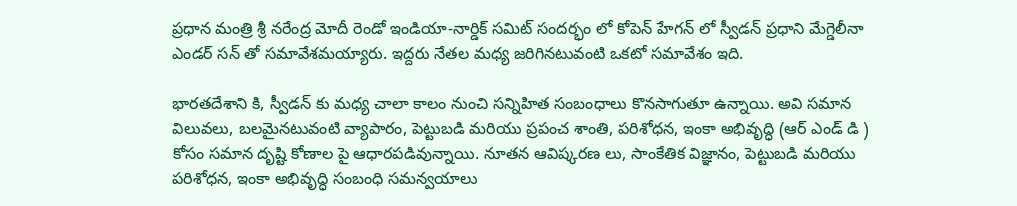ప్రధాన మంత్రి శ్రీ నరేంద్ర మోదీ రెండో ఇండియా-నార్డిక్ సమిట్ సందర్భం లో కోపెన్ హేగన్ లో స్వీడన్ ప్రధాని మేగ్డెలీనా ఎండర్ సన్ తో సమావేశమయ్యారు. ఇద్దరు నేతల మధ్య జరిగినటువంటి ఒకటో సమావేశం ఇది.

భారతదేశాని కి, స్వీడన్ కు మధ్య చాలా కాలం నుంచి సన్నిహిత సంబంధాలు కొనసాగుతూ ఉన్నాయి. అవి సమాన విలువలు, బలమైనటువంటి వ్యాపారం, పెట్టుబడి మరియు ప్రపంచ శాంతి, పరిశోధన, ఇంకా అభివృద్ధి (ఆర్ ఎండ్ డి ) కోసం సమాన దృష్టి కోణాల పై ఆధారపడివున్నాయి. నూతన ఆవిష్కరణ లు, సాంకేతిక విజ్ఞానం, పెట్టుబడి మరియు పరిశోధన, ఇంకా అభివృద్ధి సంబంధి సమన్వయాలు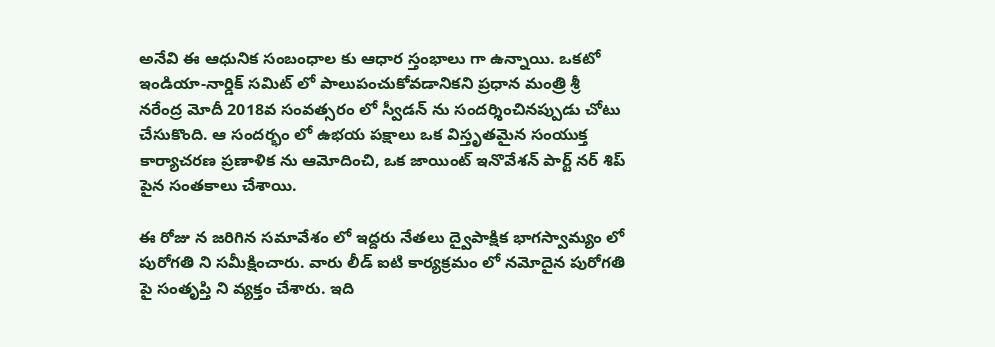అనేవి ఈ ఆధునిక సంబంధాల కు ఆధార స్తంభాలు గా ఉన్నాయి. ఒకటో ఇండియా-నార్డిక్ సమిట్ లో పాలుపంచుకోవడానికని ప్రధాన మంత్రి శ్రీ నరేంద్ర మోదీ 2018వ సంవత్సరం లో స్వీడన్ ను సందర్శించినప్పుడు చోటు చేసుకొంది. ఆ సందర్భం లో ఉభయ పక్షాలు ఒక విస్తృతమైన సంయుక్త కార్యాచరణ ప్రణాళిక ను ఆమోదించి, ఒక జాయింట్ ఇనొవేశన్ పార్ట్ నర్ శిప్ పైన సంతకాలు చేశాయి.

ఈ రోజు న జరిగిన సమావేశం లో ఇద్దరు నేతలు ద్వైపాక్షిక భాగస్వామ్యం లో పురోగతి ని సమీక్షించారు. వారు లీడ్ ఐటి కార్యక్రమం లో నమోదైన పురోగతి పై సంతృప్తి ని వ్యక్తం చేశారు. ఇది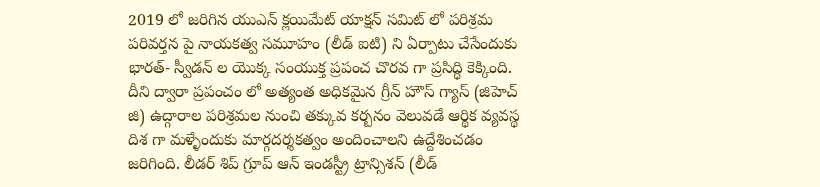2019 లో జరిగిన యుఎన్ క్లయిమేట్ యాక్షన్ సమిట్ లో పరిశ్రమ పరివర్తన పై నాయకత్వ సమూహం (లీడ్ ఐటి) ని ఏర్పాటు చేసేందుకు భారత్- స్వీడన్ ల యొక్క సంయుక్త ప్రపంచ చొరవ గా ప్రసిద్ధి కెక్కింది. దీని ద్వారా ప్రపంచం లో అత్యంత అధికమైన గ్రీన్ హౌస్ గ్యాస్ (జిహెచ్ జి) ఉద్గారాల పరిశ్రమల నుంచి తక్కువ కర్బనం వెలువడే ఆర్థిక వ్యవస్థ దిశ గా మళ్ళేందుకు మార్గదర్శకత్వం అందించాలని ఉద్దేశించడం జరిగింది. లీడర్ శిప్ గ్రూప్ ఆన్ ఇండస్ట్రీ ట్రాన్సిశన్ (లీడ్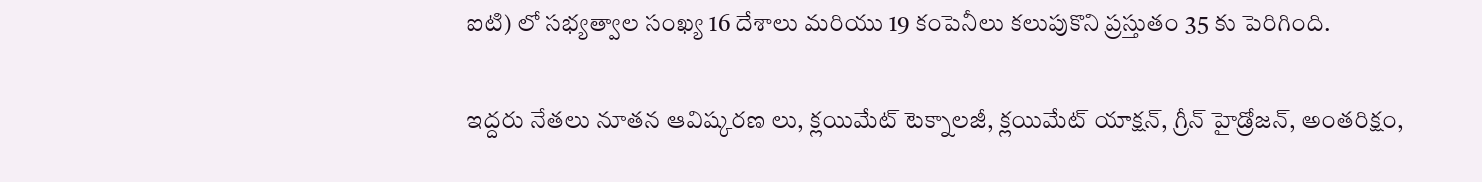ఐటి) లో సభ్యత్వాల సంఖ్య 16 దేశాలు మరియు 19 కంపెనీలు కలుపుకొని ప్రస్తుతం 35 కు పెరిగింది.

ఇద్దరు నేతలు నూతన ఆవిష్కరణ లు, క్లయిమేట్ టెక్నాలజీ, క్లయిమేట్ యాక్షన్, గ్రీన్ హైడ్రోజన్, అంతరిక్షం,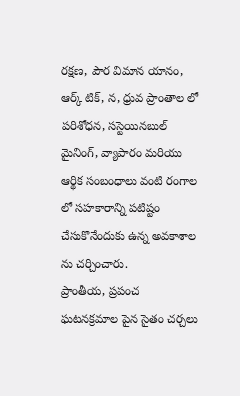రక్షణ, పౌర విమాన యానం, ఆర్క్ టిక్, న, ధ్రువ ప్రాంతాల లో పరిశోధన, సస్టెయినబుల్ మైనింగ్, వ్యాపారం మరియు ఆర్థిక సంబంధాలు వంటి రంగాల లో సహకారాన్ని పటిష్టం చేసుకొనేందుకు ఉన్న అవకాశాల ను చర్చించారు.
ప్రాంతీయ, ప్రపంచ ఘటనక్రమాల పైన సైతం చర్చలు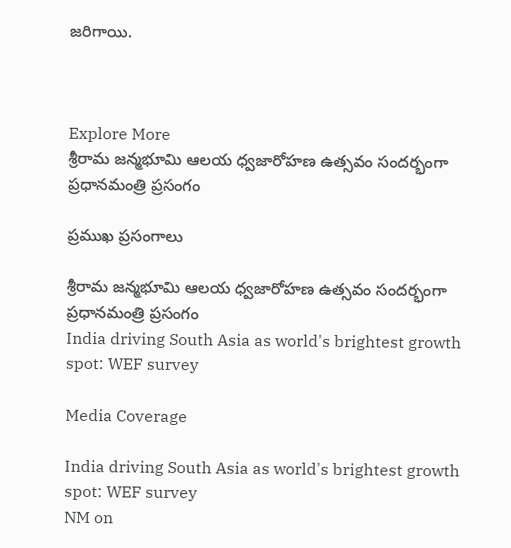జరిగాయి.



Explore More
శ్రీరామ జన్మభూమి ఆలయ ధ్వజారోహణ ఉత్సవం సందర్భంగా ప్రధానమంత్రి ప్రసంగం

ప్రముఖ ప్రసంగాలు

శ్రీరామ జన్మభూమి ఆలయ ధ్వజారోహణ ఉత్సవం సందర్భంగా ప్రధానమంత్రి ప్రసంగం
India driving South Asia as world's brightest growth spot: WEF survey

Media Coverage

India driving South Asia as world's brightest growth spot: WEF survey
NM on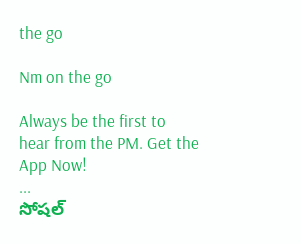the go

Nm on the go

Always be the first to hear from the PM. Get the App Now!
...
సోషల్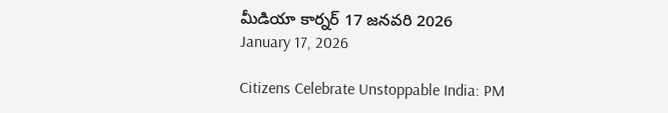మీడియా కార్నర్ 17 జనవరి 2026
January 17, 2026

Citizens Celebrate Unstoppable India: PM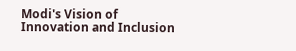Modi's Vision of Innovation and Inclusion